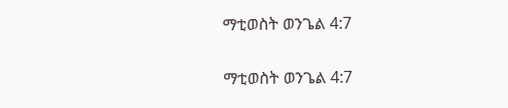ማቲወስት ወንጌል 4:7

ማቲወስት ወንጌል 4:7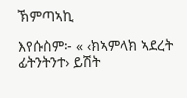ኽምጣኣኪ

እየሱስም፦ « ‹ክኣምላክ ኣደረት ፊትንትንተ› ይሽት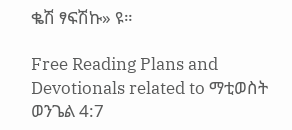ቈሽ ፃፍሽኩ» ዩ።

Free Reading Plans and Devotionals related to ማቲወስት ወንጌል 4:7